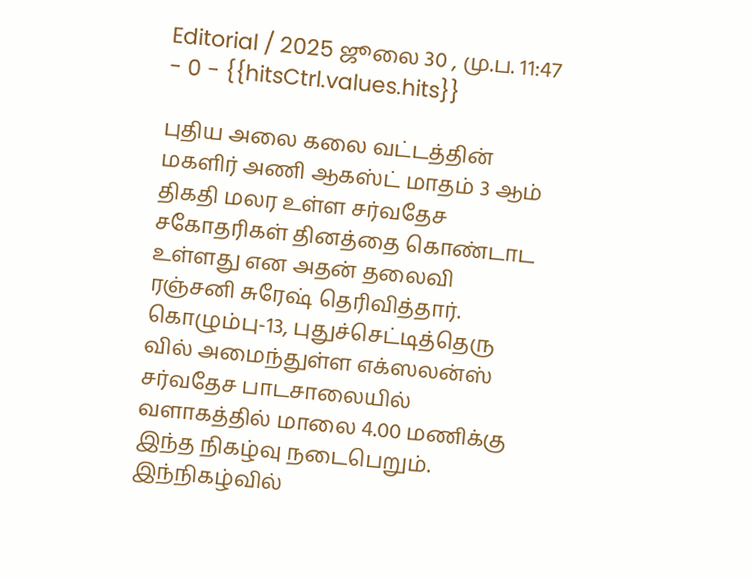Editorial / 2025 ஜூலை 30 , மு.ப. 11:47 - 0 - {{hitsCtrl.values.hits}}

புதிய அலை கலை வட்டத்தின் மகளிர் அணி ஆகஸ்ட் மாதம் 3 ஆம் திகதி மலர உள்ள சர்வதேச சகோதரிகள் தினத்தை கொண்டாட உள்ளது என அதன் தலைவி ரஞ்சனி சுரேஷ் தெரிவித்தார்.
கொழும்பு-13, புதுச்செட்டித்தெரு வில் அமைந்துள்ள எக்ஸலன்ஸ் சர்வதேச பாடசாலையில் வளாகத்தில் மாலை 4.00 மணிக்கு இந்த நிகழ்வு நடைபெறும்.
இந்நிகழ்வில்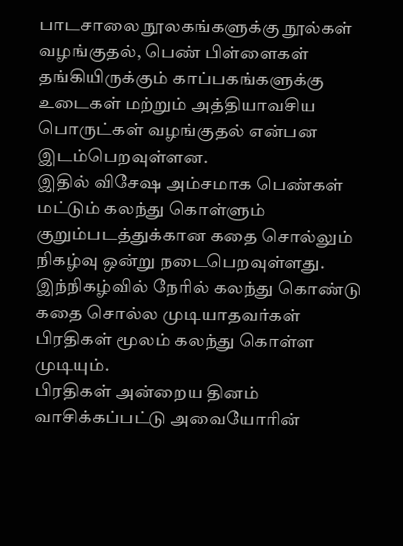பாடசாலை நூலகங்களுக்கு நூல்கள் வழங்குதல், பெண் பிள்ளைகள் தங்கியிருக்கும் காப்பகங்களுக்கு உடைகள் மற்றும் அத்தியாவசிய பொருட்கள் வழங்குதல் என்பன இடம்பெறவுள்ளன.
இதில் விசேஷ அம்சமாக பெண்கள் மட்டும் கலந்து கொள்ளும் குறும்படத்துக்கான கதை சொல்லும் நிகழ்வு ஒன்று நடைபெறவுள்ளது.
இந்நிகழ்வில் நேரில் கலந்து கொண்டு கதை சொல்ல முடியாதவர்கள் பிரதிகள் மூலம் கலந்து கொள்ள முடியும்.
பிரதிகள் அன்றைய தினம் வாசிக்கப்பட்டு அவையோரின்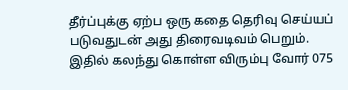தீர்ப்புக்கு ஏற்ப ஒரு கதை தெரிவு செய்யப் படுவதுடன் அது திரைவடிவம் பெறும்.
இதில் கலந்து கொள்ள விரும்பு வோர் 075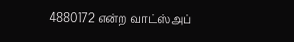4880172 என்ற வாட்ஸ்அப்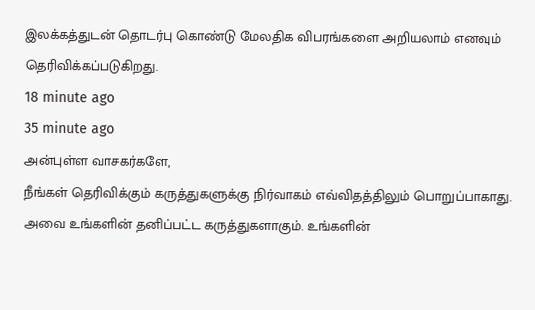இலக்கத்துடன் தொடர்பு கொண்டு மேலதிக விபரங்களை அறியலாம் எனவும் தெரிவிக்கப்படுகிறது.
18 minute ago
35 minute ago
அன்புள்ள வாசகர்களே,
நீங்கள் தெரிவிக்கும் கருத்துகளுக்கு நிர்வாகம் எவ்விதத்திலும் பொறுப்பாகாது. அவை உங்களின் தனிப்பட்ட கருத்துகளாகும். உங்களின்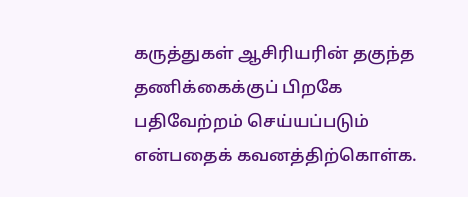கருத்துகள் ஆசிரியரின் தகுந்த தணிக்கைக்குப் பிறகே பதிவேற்றம் செய்யப்படும் என்பதைக் கவனத்திற்கொள்க.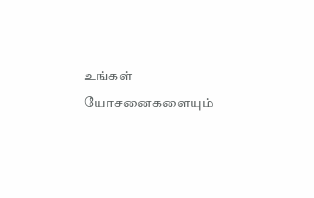உங்கள் யோசனைகளையும்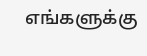எங்களுக்கு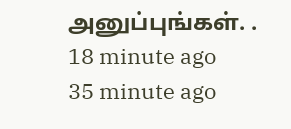அனுப்புங்கள். .
18 minute ago
35 minute ago